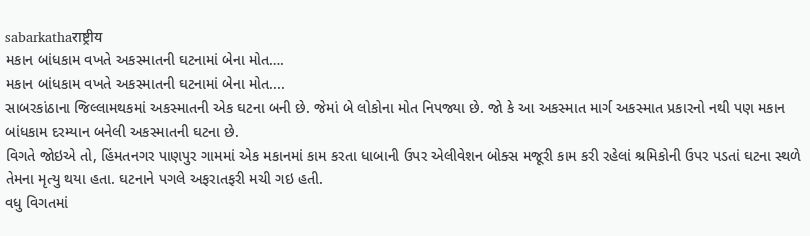sabarkathaराष्ट्रीय
મકાન બાંધકામ વખતે અકસ્માતની ઘટનામાં બેના મોત….
મકાન બાંધકામ વખતે અકસ્માતની ઘટનામાં બેના મોત....
સાબરકાંઠાના જિલ્લામથકમાં અકસ્માતની એક ઘટના બની છે. જેમાં બે લોકોના મોત નિપજ્યા છે. જો કે આ અકસ્માત માર્ગ અકસ્માત પ્રકારનો નથી પણ મકાન બાંધકામ દરમ્યાન બનેલી અકસ્માતની ઘટના છે.
વિગતે જોઇએ તો, હિંમતનગર પાણપુર ગામમાં એક મકાનમાં કામ કરતા ધાબાની ઉપર એલીવેશન બોક્સ મજૂરી કામ કરી રહેલાં શ્રમિકોની ઉપર પડતાં ઘટના સ્થળે તેમના મૃત્યુ થયા હતા. ઘટનાને પગલે અફરાતફરી મચી ગઇ હતી.
વધુ વિગતમાં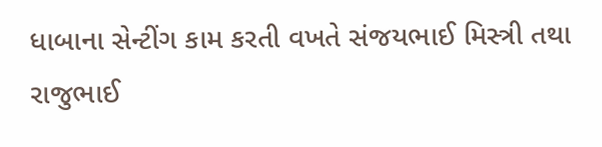ધાબાના સેન્ટીંગ કામ કરતી વખતે સંજયભાઈ મિસ્ત્રી તથા રાજુભાઈ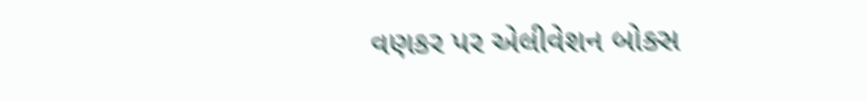વણકર પર એલીવેશન બોક્સ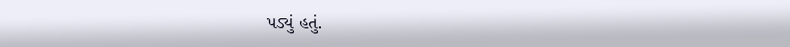પડ્યું હતું.